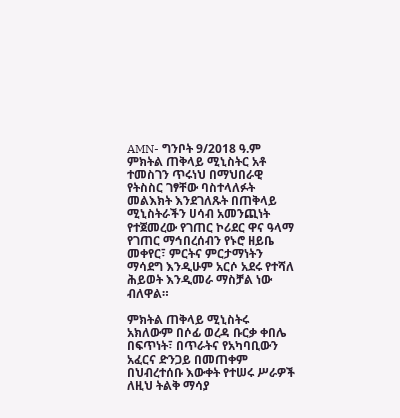AMN- ግንቦት 9/2018 ዓ.ም
ምክትል ጠቅላይ ሚኒስትር አቶ ተመስገን ጥሩነህ በማህበራዊ የትስስር ገፃቸው ባስተላለፉት መልእክት እንደገለጹት በጠቅላይ ሚኒስትራችን ሀሳብ አመንጪነት የተጀመረው የገጠር ኮሪደር ዋና ዓላማ የገጠር ማኅበረሰብን የኑሮ ዘይቤ መቀየር፣ ምርትና ምርታማነትን ማሳደግ እንዲሁም አርሶ አደሩ የተሻለ ሕይወት እንዲመራ ማስቻል ነው ብለዋል።

ምክትል ጠቅላይ ሚኒስትሩ አክለውም በሶፊ ወረዳ ቡርቃ ቀበሌ በፍጥነት፣ በጥራትና የአካባቢውን አፈርና ድንጋይ በመጠቀም በህብረተሰቡ እውቀት የተሠሩ ሥራዎች ለዚህ ትልቅ ማሳያ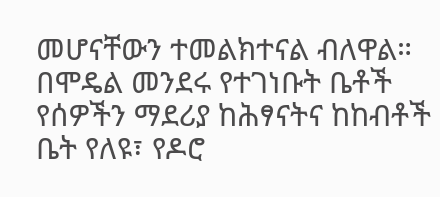መሆናቸውን ተመልክተናል ብለዋል።
በሞዴል መንደሩ የተገነቡት ቤቶች የሰዎችን ማደሪያ ከሕፃናትና ከከብቶች ቤት የለዩ፣ የዶሮ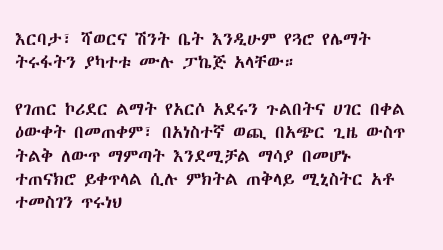እርባታ፣ ሻወርና ሽንት ቤት እንዲሁም የጓሮ የሌማት ትሩፋትን ያካተቱ ሙሉ ፓኬጅ አላቸው።

የገጠር ኮሪደር ልማት የአርሶ አደሩን ጉልበትና ሀገር በቀል ዕውቀት በመጠቀም፣ በአነስተኛ ወጪ በአጭር ጊዜ ውስጥ ትልቅ ለውጥ ማምጣት እንደሚቻል ማሳያ በመሆኑ ተጠናክሮ ይቀጥላል ሲሉ ምክትል ጠቅላይ ሚኒስትር አቶ ተመስገን ጥሩነህ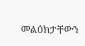መልዕክታቸውን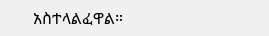አስተላልፈዋል።